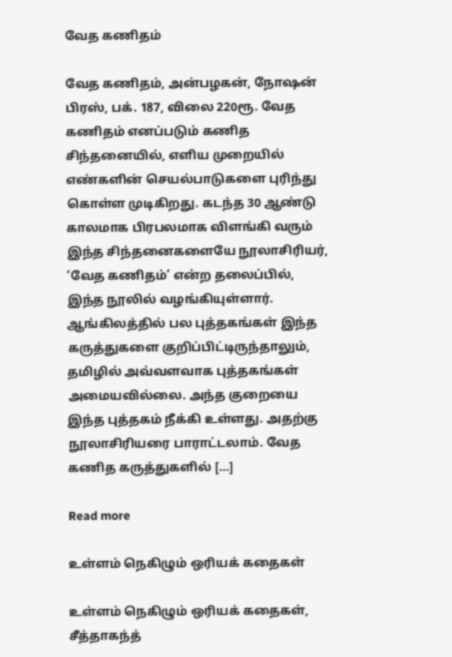வேத கணிதம்

வேத கணிதம், அன்பழகன், நோஷன் பிரஸ், பக். 187, விலை 220ரூ. வேத கணிதம் எனப்படும் கணித சிந்தனையில், எளிய முறையில் எண்களின் செயல்பாடுகளை புரிந்து கொள்ள முடிகிறது. கடந்த 30 ஆண்டு காலமாக பிரபலமாக விளங்கி வரும் இந்த சிந்தனைகளையே நூலாசிரியர், ‘வேத கணிதம்’ என்ற தலைப்பில், இந்த நூலில் வழங்கியுள்ளார். ஆங்கிலத்தில் பல புத்தகங்கள் இந்த கருத்துகளை குறிப்பிட்டிருந்தாலும், தமிழில் அவ்வளவாக புத்தகங்கள் அமையவில்லை. அந்த குறையை இந்த புத்தகம் நீக்கி உள்ளது. அதற்கு நூலாசிரியரை பாராட்டலாம். வேத கணித கருத்துகளில் […]

Read more

உள்ளம் நெகிழும் ஒரியக் கதைகள்

உள்ளம் நெகிழும் ஒரியக் கதைகள், சீத்தாகந்த்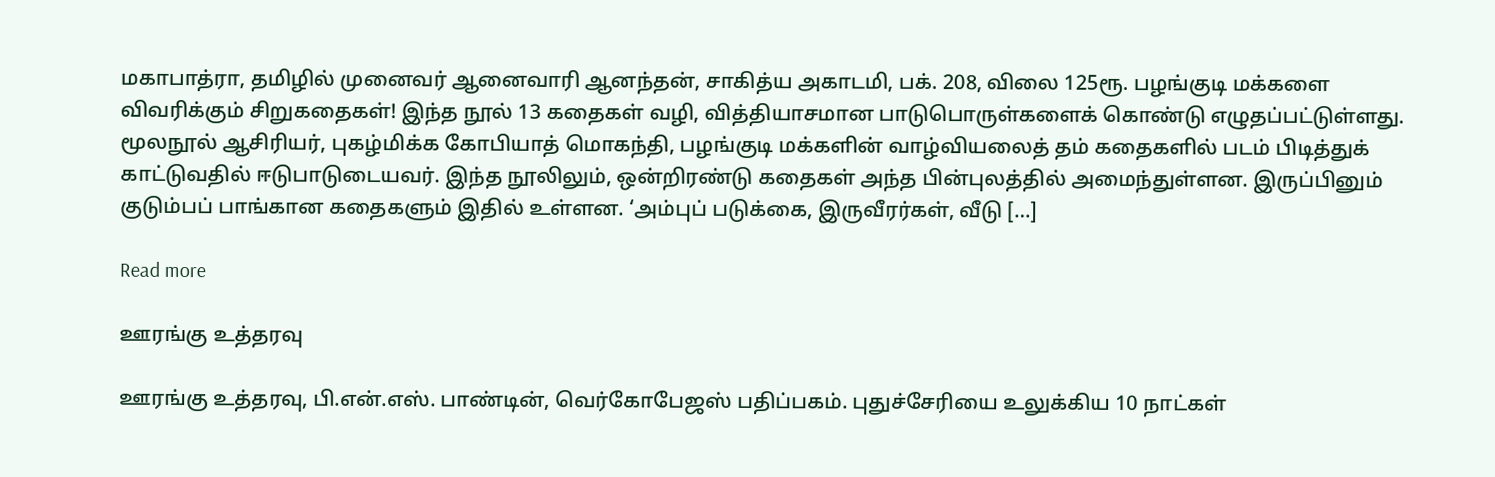மகாபாத்ரா, தமிழில் முனைவர் ஆனைவாரி ஆனந்தன், சாகித்ய அகாடமி, பக். 208, விலை 125ரூ. பழங்குடி மக்களை விவரிக்கும் சிறுகதைகள்! இந்த நூல் 13 கதைகள் வழி, வித்தியாசமான பாடுபொருள்களைக் கொண்டு எழுதப்பட்டுள்ளது. மூலநூல் ஆசிரியர், புகழ்மிக்க கோபியாத் மொகந்தி, பழங்குடி மக்களின் வாழ்வியலைத் தம் கதைகளில் படம் பிடித்துக் காட்டுவதில் ஈடுபாடுடையவர். இந்த நூலிலும், ஒன்றிரண்டு கதைகள் அந்த பின்புலத்தில் அமைந்துள்ளன. இருப்பினும் குடும்பப் பாங்கான கதைகளும் இதில் உள்ளன. ‘அம்புப் படுக்கை, இருவீரர்கள், வீடு […]

Read more

ஊரங்கு உத்தரவு

ஊரங்கு உத்தரவு, பி.என்.எஸ். பாண்டின், வெர்கோபேஜஸ் பதிப்பகம். புதுச்சேரியை உலுக்கிய 10 நாட்கள்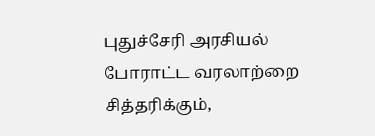புதுச்சேரி அரசியல் போராட்ட வரலாற்றை சித்தரிக்கும்,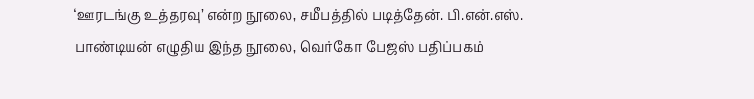‘ஊரடங்கு உத்தரவு’ என்ற நூலை, சமீபத்தில் படித்தேன். பி.என்.எஸ். பாண்டியன் எழுதிய இந்த நூலை, வெர்கோ பேஜஸ் பதிப்பகம்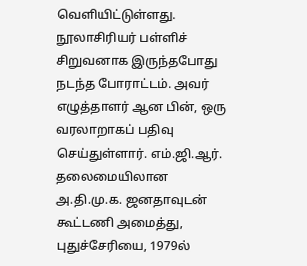வெளியிட்டுள்ளது. நூலாசிரியர் பள்ளிச் சிறுவனாக இருந்தபோது நடந்த போராட்டம். அவர் எழுத்தாளர் ஆன பின், ஒரு வரலாறாகப் பதிவு செய்துள்ளார். எம்.ஜி.ஆர். தலைமையிலான அ.தி.மு.க. ஜனதாவுடன் கூட்டணி அமைத்து, புதுச்சேரியை, 1979ல்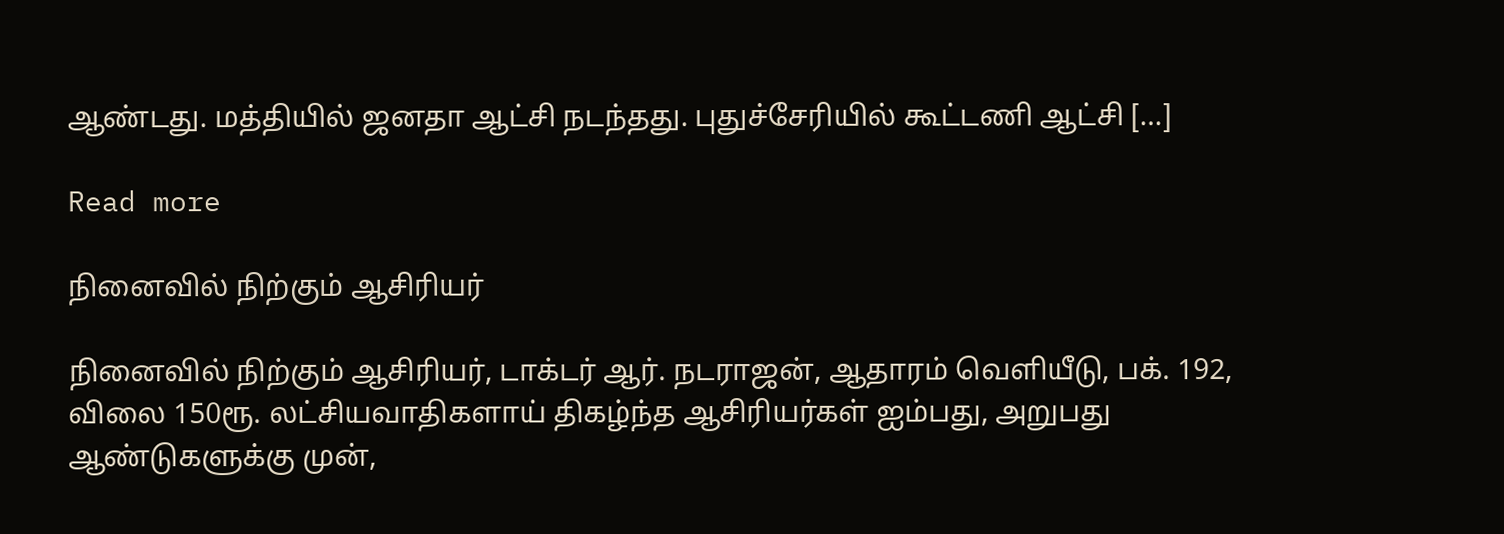ஆண்டது. மத்தியில் ஜனதா ஆட்சி நடந்தது. புதுச்சேரியில் கூட்டணி ஆட்சி […]

Read more

நினைவில் நிற்கும் ஆசிரியர்

நினைவில் நிற்கும் ஆசிரியர், டாக்டர் ஆர். நடராஜன், ஆதாரம் வெளியீடு, பக். 192, விலை 150ரூ. லட்சியவாதிகளாய் திகழ்ந்த ஆசிரியர்கள் ஐம்பது, அறுபது ஆண்டுகளுக்கு முன்,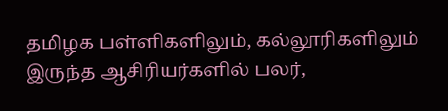தமிழக பள்ளிகளிலும், கல்லூரிகளிலும் இருந்த ஆசிரியர்களில் பலர்,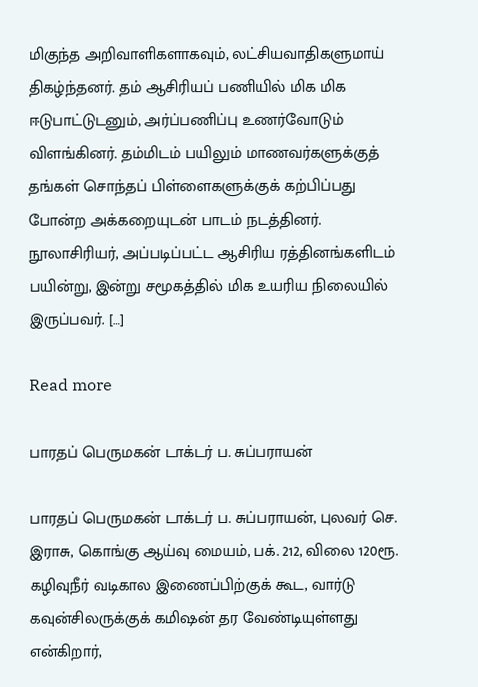மிகுந்த அறிவாளிகளாகவும், லட்சியவாதிகளுமாய் திகழ்ந்தனர். தம் ஆசிரியப் பணியில் மிக மிக ஈடுபாட்டுடனும், அர்ப்பணிப்பு உணர்வோடும் விளங்கினர். தம்மிடம் பயிலும் மாணவர்களுக்குத் தங்கள் சொந்தப் பிள்ளைகளுக்குக் கற்பிப்பது போன்ற அக்கறையுடன் பாடம் நடத்தினர். நூலாசிரியர், அப்படிப்பட்ட ஆசிரிய ரத்தினங்களிடம் பயின்று, இன்று சமூகத்தில் மிக உயரிய நிலையில் இருப்பவர். […]

Read more

பாரதப் பெருமகன் டாக்டர் ப. சுப்பராயன்

பாரதப் பெருமகன் டாக்டர் ப. சுப்பராயன், புலவர் செ. இராசு, கொங்கு ஆய்வு மையம், பக். 212, விலை 120ரூ. கழிவுநீர் வடிகால இணைப்பிற்குக் கூட, வார்டு கவுன்சிலருக்குக் கமிஷன் தர வேண்டியுள்ளது என்கிறார்,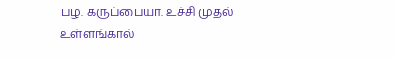பழ. கருப்பையா. உச்சி முதல் உள்ளங்கால்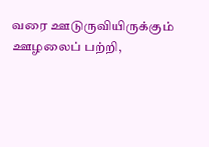வரை ஊடுருவியிருக்கும் ஊழலைப் பற்றி,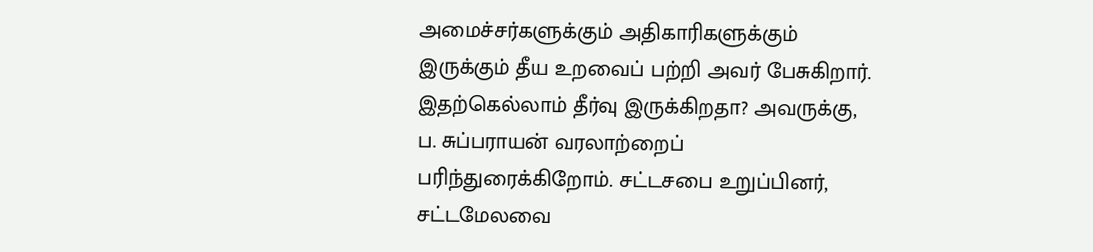அமைச்சர்களுக்கும் அதிகாரிகளுக்கும் இருக்கும் தீய உறவைப் பற்றி அவர் பேசுகிறார். இதற்கெல்லாம் தீர்வு இருக்கிறதா? அவருக்கு, ப. சுப்பராயன் வரலாற்றைப் பரிந்துரைக்கிறோம். சட்டசபை உறுப்பினர், சட்டமேலவை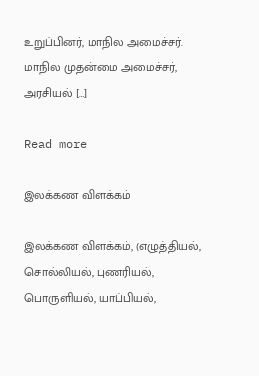உறுப்பினர், மாநில அமைச்சர். மாநில முதன்மை அமைச்சர், அரசியல் […]

Read more

இலக்கண விளக்கம்

இலக்கண விளக்கம், (எழுத்தியல், சொல்லியல், புணரியல், பொருளியல், யாப்பியல்,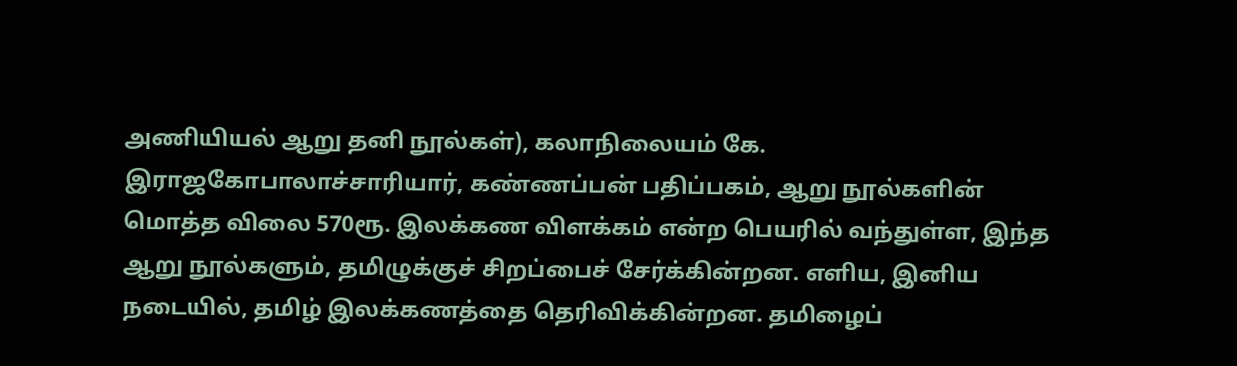அணியியல் ஆறு தனி நூல்கள்), கலாநிலையம் கே. இராஜகோபாலாச்சாரியார், கண்ணப்பன் பதிப்பகம், ஆறு நூல்களின் மொத்த விலை 570ரூ. இலக்கண விளக்கம் என்ற பெயரில் வந்துள்ள, இந்த ஆறு நூல்களும், தமிழுக்குச் சிறப்பைச் சேர்க்கின்றன. எளிய, இனிய நடையில், தமிழ் இலக்கணத்தை தெரிவிக்கின்றன. தமிழைப்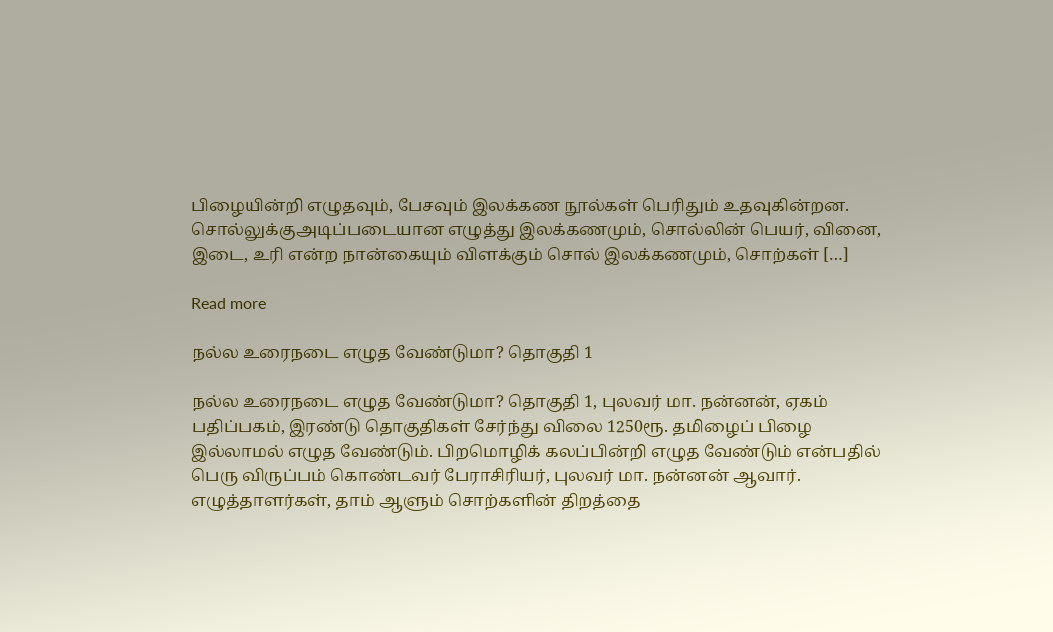பிழையின்றி எழுதவும், பேசவும் இலக்கண நூல்கள் பெரிதும் உதவுகின்றன. சொல்லுக்குஅடிப்படையான எழுத்து இலக்கணமும், சொல்லின் பெயர், வினை, இடை, உரி என்ற நான்கையும் விளக்கும் சொல் இலக்கணமும், சொற்கள் […]

Read more

நல்ல உரைநடை எழுத வேண்டுமா? தொகுதி 1

நல்ல உரைநடை எழுத வேண்டுமா? தொகுதி 1, புலவர் மா. நன்னன், ஏகம் பதிப்பகம், இரண்டு தொகுதிகள் சேர்ந்து விலை 1250ரூ. தமிழைப் பிழை இல்லாமல் எழுத வேண்டும். பிறமொழிக் கலப்பின்றி எழுத வேண்டும் என்பதில் பெரு விருப்பம் கொண்டவர் பேராசிரியர், புலவர் மா. நன்னன் ஆவார். எழுத்தாளர்கள், தாம் ஆளும் சொற்களின் திறத்தை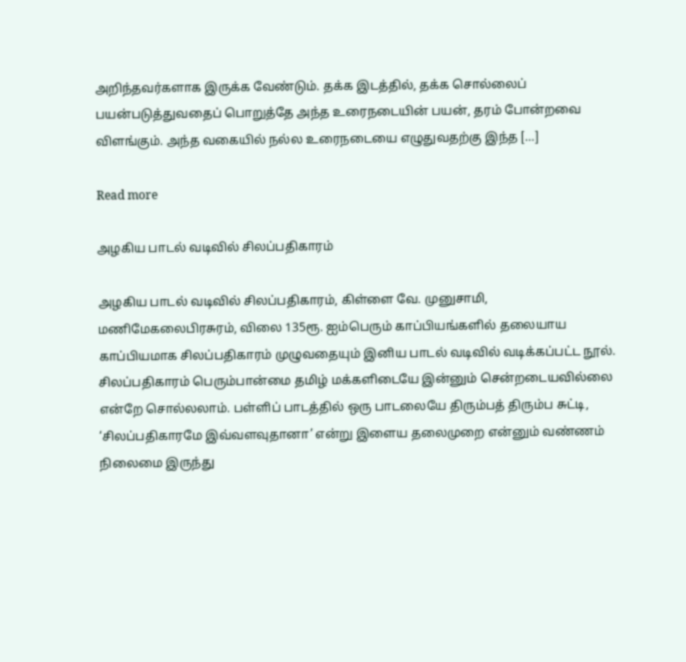அறிந்தவர்களாக இருக்க வேண்டும். தக்க இடத்தில், தக்க சொல்லைப் பயன்படுத்துவதைப் பொறுத்தே அந்த உரைநடையின் பயன், தரம் போன்றவை விளங்கும். அந்த வகையில் நல்ல உரைநடையை எழுதுவதற்கு இந்த […]

Read more

அழகிய பாடல் வடிவில் சிலப்பதிகாரம்

அழகிய பாடல் வடிவில் சிலப்பதிகாரம், கிள்ளை வே. முனுசாமி, மணிமேகலைபிரசுரம், விலை 135ரூ. ஐம்பெரும் காப்பியங்களில் தலையாய காப்பியமாக சிலப்பதிகாரம் முழுவதையும் இனிய பாடல் வடிவில் வடிக்கப்பட்ட நூல். சிலப்பதிகாரம் பெரும்பான்மை தமிழ் மக்களிடையே இன்னும் சென்றடையவில்லை என்றே சொல்லலாம். பள்ளிப் பாடத்தில் ஒரு பாடலையே திரும்பத் திரும்ப சுட்டி, ‘சிலப்பதிகாரமே இவ்வளவுதானா’ என்று இளைய தலைமுறை என்னும் வண்ணம் நிலைமை இருந்து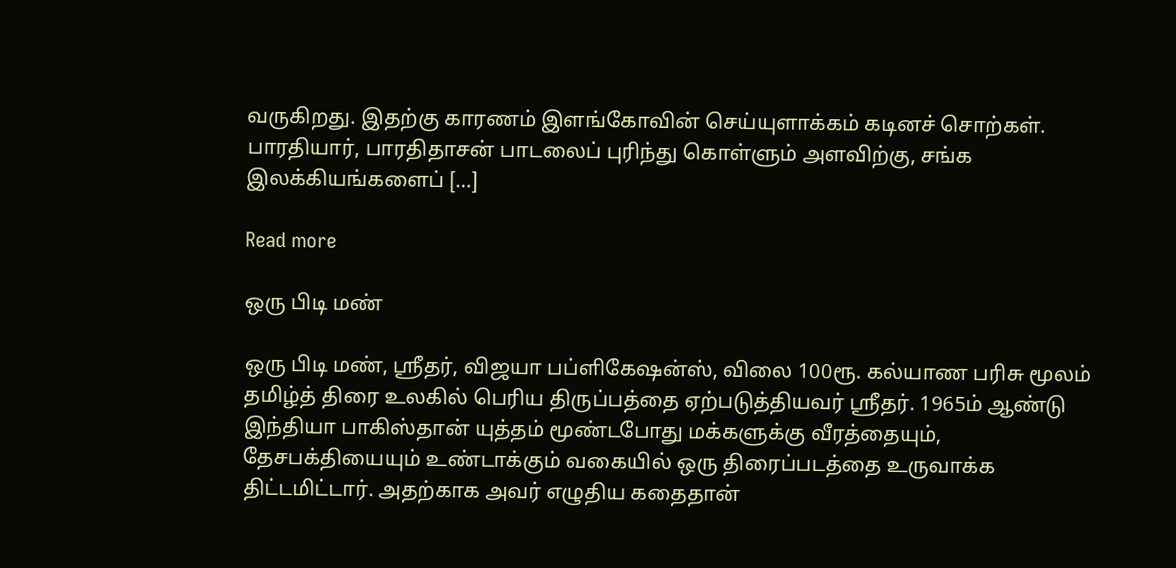வருகிறது. இதற்கு காரணம் இளங்கோவின் செய்யுளாக்கம் கடினச் சொற்கள். பாரதியார், பாரதிதாசன் பாடலைப் புரிந்து கொள்ளும் அளவிற்கு, சங்க இலக்கியங்களைப் […]

Read more

ஒரு பிடி மண்

ஒரு பிடி மண், ஸ்ரீதர், விஜயா பப்ளிகேஷன்ஸ், விலை 100ரூ. கல்யாண பரிசு மூலம் தமிழ்த் திரை உலகில் பெரிய திருப்பத்தை ஏற்படுத்தியவர் ஸ்ரீதர். 1965ம் ஆண்டு இந்தியா பாகிஸ்தான் யுத்தம் மூண்டபோது மக்களுக்கு வீரத்தையும், தேசபக்தியையும் உண்டாக்கும் வகையில் ஒரு திரைப்படத்தை உருவாக்க திட்டமிட்டார். அதற்காக அவர் எழுதிய கதைதான்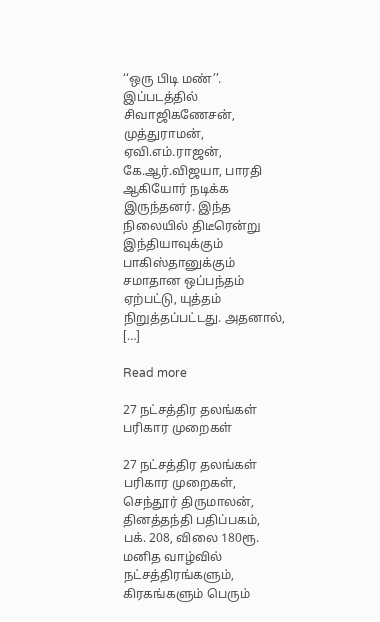‘‘ஒரு பிடி மண்’’. இப்படத்தில் சிவாஜிகணேசன், முத்துராமன், ஏவி.எம்.ராஜன், கே.ஆர்.விஜயா, பாரதி ஆகியோர் நடிக்க இருந்தனர். இந்த நிலையில் திடீரென்று இந்தியாவுக்கும் பாகிஸ்தானுக்கும் சமாதான ஒப்பந்தம் ஏற்பட்டு, யுத்தம் நிறுத்தப்பட்டது. அதனால், […]

Read more

27 நட்சத்திர தலங்கள் பரிகார முறைகள்

27 நட்சத்திர தலங்கள் பரிகார முறைகள், செந்தூர் திருமாலன்,  தினத்தந்தி பதிப்பகம், பக். 208, விலை 180ரூ. மனித வாழ்வில் நட்சத்திரங்களும், கிரகங்களும் பெரும்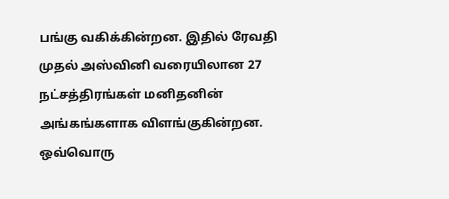பங்கு வகிக்கின்றன. இதில் ரேவதி முதல் அஸ்வினி வரையிலான 27 நட்சத்திரங்கள் மனிதனின் அங்கங்களாக விளங்குகின்றன. ஒவ்வொரு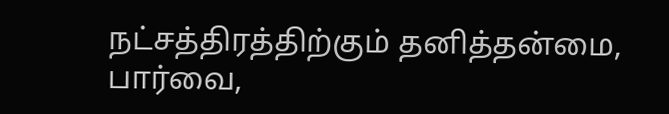நட்சத்திரத்திற்கும் தனித்தன்மை, பார்வை,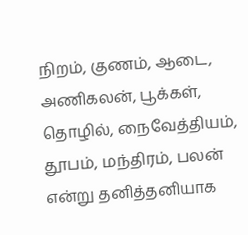நிறம், குணம், ஆடை, அணிகலன், பூக்கள், தொழில், நைவேத்தியம், தூபம், மந்திரம், பலன் என்று தனித்தனியாக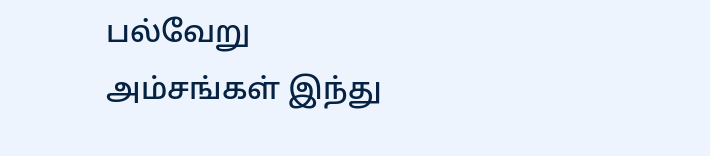பல்வேறு அம்சங்கள் இந்து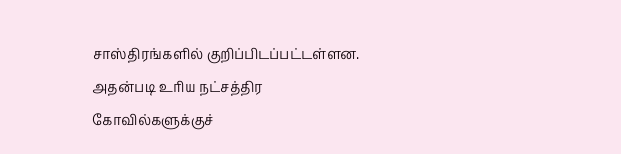சாஸ்திரங்களில் குறிப்பிடப்பட்டள்ளன. அதன்படி உரிய நட்சத்திர கோவில்களுக்குச்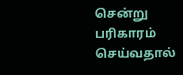சென்று பரிகாரம் செய்வதால்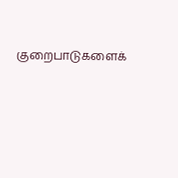குறைபாடுகளைக்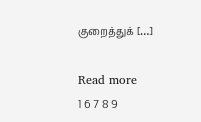குறைத்துக் […]

Read more
1 6 7 8 9